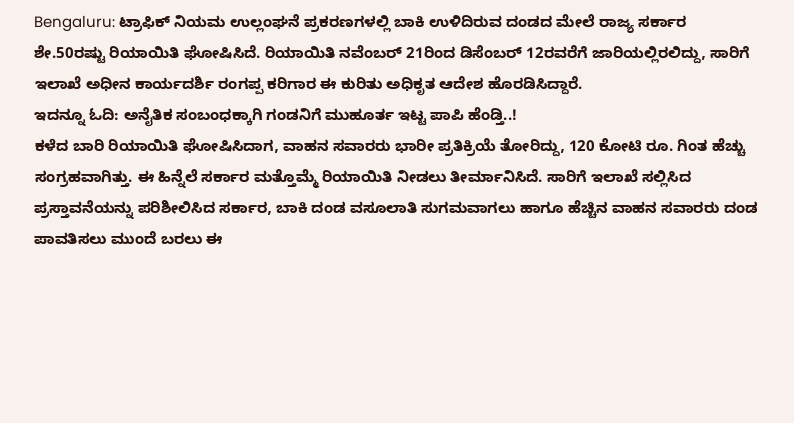Bengaluru: ಟ್ರಾಫಿಕ್ ನಿಯಮ ಉಲ್ಲಂಘನೆ ಪ್ರಕರಣಗಳಲ್ಲಿ ಬಾಕಿ ಉಳಿದಿರುವ ದಂಡದ ಮೇಲೆ ರಾಜ್ಯ ಸರ್ಕಾರ
ಶೇ.50ರಷ್ಟು ರಿಯಾಯಿತಿ ಘೋಷಿಸಿದೆ. ರಿಯಾಯಿತಿ ನವೆಂಬರ್ 21ರಿಂದ ಡಿಸೆಂಬರ್ 12ರವರೆಗೆ ಜಾರಿಯಲ್ಲಿರಲಿದ್ದು, ಸಾರಿಗೆ ಇಲಾಖೆ ಅಧೀನ ಕಾರ್ಯದರ್ಶಿ ರಂಗಪ್ಪ ಕರಿಗಾರ ಈ ಕುರಿತು ಅಧಿಕೃತ ಆದೇಶ ಹೊರಡಿಸಿದ್ದಾರೆ.
ಇದನ್ನೂ ಓದಿ: ಅನೈತಿಕ ಸಂಬಂಧಕ್ಕಾಗಿ ಗಂಡನಿಗೆ ಮುಹೂರ್ತ ಇಟ್ಟ ಪಾಪಿ ಹೆಂಡ್ತಿ..!
ಕಳೆದ ಬಾರಿ ರಿಯಾಯಿತಿ ಘೋಷಿಸಿದಾಗ, ವಾಹನ ಸವಾರರು ಭಾರೀ ಪ್ರತಿಕ್ರಿಯೆ ತೋರಿದ್ದು, 120 ಕೋಟಿ ರೂ. ಗಿಂತ ಹೆಚ್ಚು ಸಂಗ್ರಹವಾಗಿತ್ತು. ಈ ಹಿನ್ನೆಲೆ ಸರ್ಕಾರ ಮತ್ತೊಮ್ಮೆ ರಿಯಾಯಿತಿ ನೀಡಲು ತೀರ್ಮಾನಿಸಿದೆ. ಸಾರಿಗೆ ಇಲಾಖೆ ಸಲ್ಲಿಸಿದ ಪ್ರಸ್ತಾವನೆಯನ್ನು ಪರಿಶೀಲಿಸಿದ ಸರ್ಕಾರ, ಬಾಕಿ ದಂಡ ವಸೂಲಾತಿ ಸುಗಮವಾಗಲು ಹಾಗೂ ಹೆಚ್ಚಿನ ವಾಹನ ಸವಾರರು ದಂಡ ಪಾವತಿಸಲು ಮುಂದೆ ಬರಲು ಈ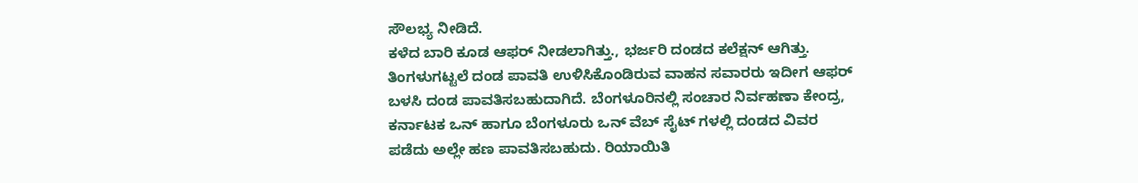ಸೌಲಭ್ಯ ನೀಡಿದೆ.
ಕಳೆದ ಬಾರಿ ಕೂಡ ಆಫರ್ ನೀಡಲಾಗಿತ್ತು., ಭರ್ಜರಿ ದಂಡದ ಕಲೆಕ್ಷನ್ ಆಗಿತ್ತು. ತಿಂಗಳುಗಟ್ಟಲೆ ದಂಡ ಪಾವತಿ ಉಳಿಸಿಕೊಂಡಿರುವ ವಾಹನ ಸವಾರರು ಇದೀಗ ಆಫರ್ ಬಳಸಿ ದಂಡ ಪಾವತಿಸಬಹುದಾಗಿದೆ. ಬೆಂಗಳೂರಿನಲ್ಲಿ ಸಂಚಾರ ನಿರ್ವಹಣಾ ಕೇಂದ್ರ, ಕರ್ನಾಟಕ ಒನ್ ಹಾಗೂ ಬೆಂಗಳೂರು ಒನ್ ವೆಬ್ ಸೈಟ್ ಗಳಲ್ಲಿ ದಂಡದ ವಿವರ ಪಡೆದು ಅಲ್ಲೇ ಹಣ ಪಾವತಿಸಬಹುದು. ರಿಯಾಯಿತಿ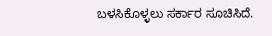ಬಳಸಿಕೊಳ್ಳಲು ಸರ್ಕಾರ ಸೂಚಿಸಿದೆ.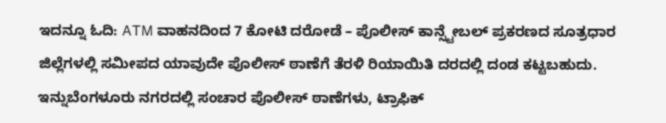ಇದನ್ನೂ ಓದಿ: ATM ವಾಹನದಿಂದ 7 ಕೋಟಿ ದರೋಡೆ – ಪೊಲೀಸ್ ಕಾನ್ಸ್ಟೇಬಲ್ ಪ್ರಕರಣದ ಸೂತ್ರಧಾರ
ಜಿಲ್ಲೆಗಳಲ್ಲಿ ಸಮೀಪದ ಯಾವುದೇ ಪೊಲೀಸ್ ಠಾಣೆಗೆ ತೆರಳಿ ರಿಯಾಯಿತಿ ದರದಲ್ಲಿ ದಂಡ ಕಟ್ಟಬಹುದು. ಇನ್ನುಬೆಂಗಳೂರು ನಗರದಲ್ಲಿ ಸಂಚಾರ ಪೊಲೀಸ್ ಠಾಣೆಗಳು, ಟ್ರಾಫಿಕ್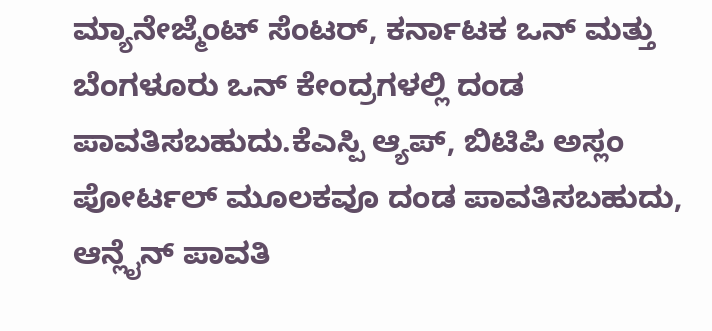ಮ್ಯಾನೇಜ್ಮೆಂಟ್ ಸೆಂಟರ್, ಕರ್ನಾಟಕ ಒನ್ ಮತ್ತು ಬೆಂಗಳೂರು ಒನ್ ಕೇಂದ್ರಗಳಲ್ಲಿ ದಂಡ ಪಾವತಿಸಬಹುದು.ಕೆಎಸ್ಪಿ ಆ್ಯಪ್, ಬಿಟಿಪಿ ಅಸ್ಲಂ ಪೋರ್ಟಲ್ ಮೂಲಕವೂ ದಂಡ ಪಾವತಿಸಬಹುದು,
ಆನ್ಲೈನ್ ಪಾವತಿ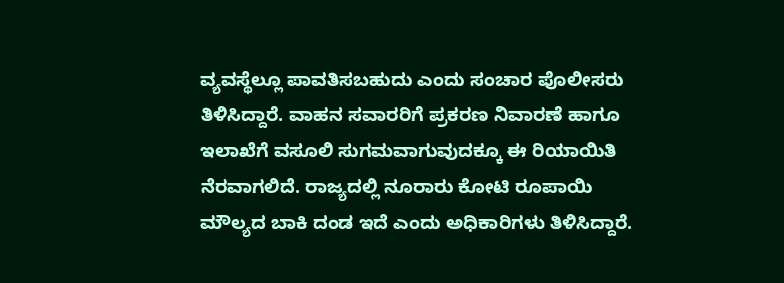ವ್ಯವಸ್ಥೆಲ್ಲೂ ಪಾವತಿಸಬಹುದು ಎಂದು ಸಂಚಾರ ಪೊಲೀಸರು ತಿಳಿಸಿದ್ದಾರೆ. ವಾಹನ ಸವಾರರಿಗೆ ಪ್ರಕರಣ ನಿವಾರಣೆ ಹಾಗೂ ಇಲಾಖೆಗೆ ವಸೂಲಿ ಸುಗಮವಾಗುವುದಕ್ಕೂ ಈ ರಿಯಾಯಿತಿ ನೆರವಾಗಲಿದೆ. ರಾಜ್ಯದಲ್ಲಿ ನೂರಾರು ಕೋಟಿ ರೂಪಾಯಿ ಮೌಲ್ಯದ ಬಾಕಿ ದಂಡ ಇದೆ ಎಂದು ಅಧಿಕಾರಿಗಳು ತಿಳಿಸಿದ್ದಾರೆ.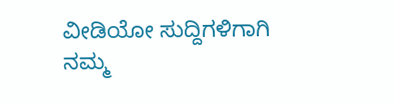ವೀಡಿಯೋ ಸುದ್ದಿಗಳಿಗಾಗಿ ನಮ್ಮ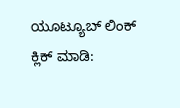ಯೂಟ್ಯೂಬ್ ಲಿಂಕ್ ಕ್ಲಿಕ್ ಮಾಡಿ: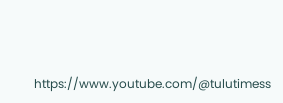https://www.youtube.com/@tulutimess